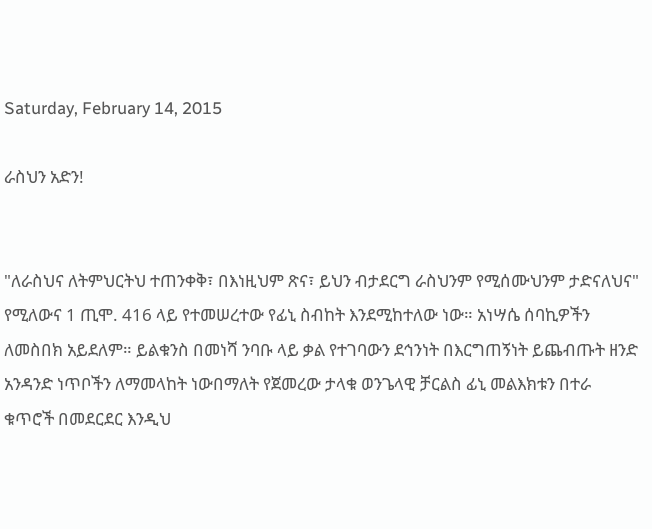Saturday, February 14, 2015

ራስህን አድን!


"ለራስህና ለትምህርትህ ተጠንቀቅ፣ በእነዚህም ጽና፣ ይህን ብታደርግ ራስህንም የሚሰሙህንም ታድናለህና" የሚለውና 1 ጢሞ. 416 ላይ የተመሠረተው የፊኒ ስብከት እንደሚከተለው ነው። አነሣሴ ሰባኪዎችን ለመስበክ አይደለም። ይልቁንስ በመነሻ ንባቡ ላይ ቃል የተገባውን ደኅንነት በእርግጠኝነት ይጨብጡት ዘንድ አንዳንድ ነጥቦችን ለማመላከት ነውበማለት የጀመረው ታላቁ ወንጌላዊ ቻርልስ ፊኒ መልእክቱን በተራ ቁጥሮች በመደርደር እንዲህ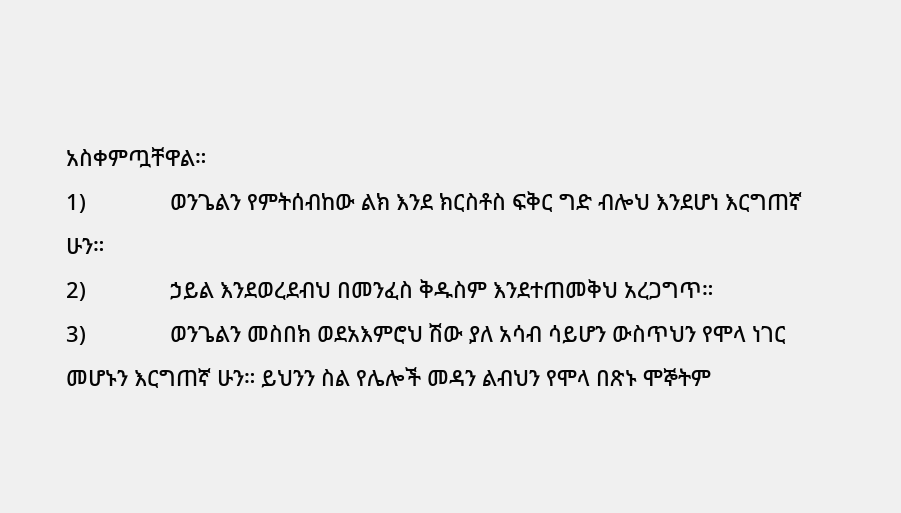አስቀምጧቸዋል።
1)              ወንጌልን የምትሰብከው ልክ እንደ ክርስቶስ ፍቅር ግድ ብሎህ እንደሆነ እርግጠኛ ሁን።
2)              ኃይል እንደወረደብህ በመንፈስ ቅዱስም እንደተጠመቅህ አረጋግጥ።
3)              ወንጌልን መስበክ ወደአእምሮህ ሽው ያለ አሳብ ሳይሆን ውስጥህን የሞላ ነገር መሆኑን እርግጠኛ ሁን። ይህንን ስል የሌሎች መዳን ልብህን የሞላ በጽኑ ሞኞትም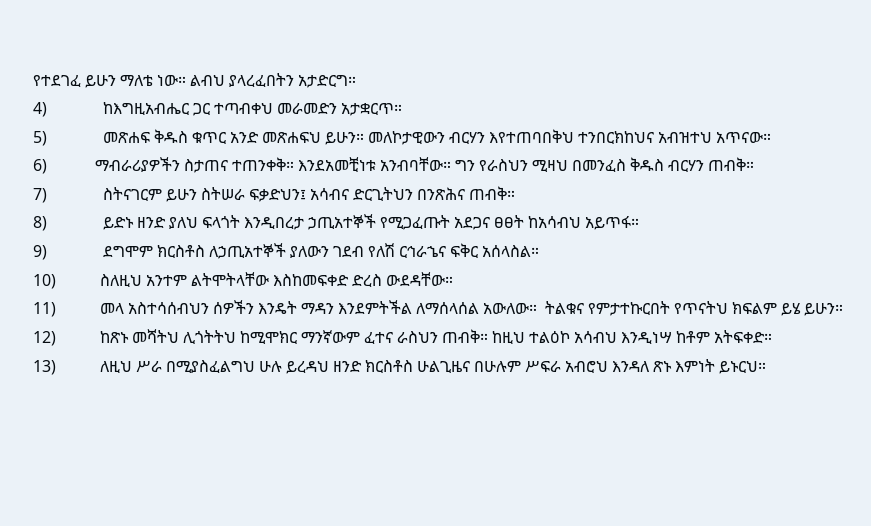የተደገፈ ይሁን ማለቴ ነው። ልብህ ያላረፈበትን አታድርግ።
4)              ከእግዚአብሔር ጋር ተጣብቀህ መራመድን አታቋርጥ።
5)              መጽሐፍ ቅዱስ ቁጥር አንድ መጽሐፍህ ይሁን። መለኮታዊውን ብርሃን እየተጠባበቅህ ተንበርክከህና አብዝተህ አጥናው።
6)            ማብራሪያዎችን ስታጠና ተጠንቀቅ። እንደአመቺነቱ አንብባቸው። ግን የራስህን ሚዛህ በመንፈስ ቅዱስ ብርሃን ጠብቅ።
7)              ስትናገርም ይሁን ስትሠራ ፍቃድህን፤ አሳብና ድርጊትህን በንጽሕና ጠብቅ።
8)              ይድኑ ዘንድ ያለህ ፍላጎት እንዲበረታ ኃጢአተኞች የሚጋፈጡት አደጋና ፀፀት ከአሳብህ አይጥፋ።
9)              ደግሞም ክርስቶስ ለኃጢአተኞች ያለውን ገደብ የለሽ ርኅራኄና ፍቅር አሰላስል።
10)           ስለዚህ አንተም ልትሞትላቸው እስከመፍቀድ ድረስ ውደዳቸው።
11)           መላ አስተሳሰብህን ሰዎችን እንዴት ማዳን እንደምትችል ለማሰላሰል አውለው።  ትልቁና የምታተኩርበት የጥናትህ ክፍልም ይሄ ይሁን።
12)           ከጽኑ መሻትህ ሊጎትትህ ከሚሞክር ማንኛውም ፈተና ራስህን ጠብቅ። ከዚህ ተልዕኮ አሳብህ እንዲነሣ ከቶም አትፍቀድ።
13)           ለዚህ ሥራ በሚያስፈልግህ ሁሉ ይረዳህ ዘንድ ክርስቶስ ሁልጊዜና በሁሉም ሥፍራ አብሮህ እንዳለ ጽኑ እምነት ይኑርህ።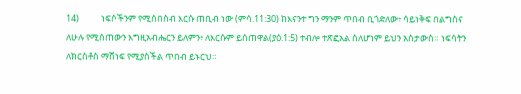14)           ነፍሶችንም የሚሰበስብ እርሱ ጠቢብ ነው (ምሳ.11:30) ከእናንተ ግን ማንም ጥበብ ቢጎድለው፥ ሳይነቅፍ በልግስና ለሁሉ የሚሰጠውን እግዚአብሔርን ይለምን፥ ለእርሱም ይሰጠዋል(ያዕ.1:5) ተብሎ ተጽፎአል ስለሆነም ይህን አስታውስ። ነፍሳትን ለክርስቶስ ማሸነፍ የሚያስችል ጥበብ ይኑርህ።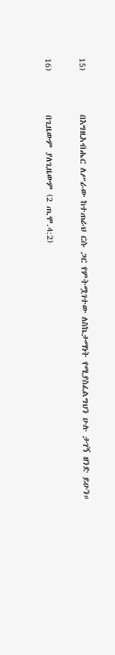15)           በእግዚአብሔር ለሥራው ከተጠራህ ርሱ ጋር የምትሟገተው ለስኬታማነት የሚያስፈልግህን ሁሉ ታገኝ ዘንድ ይሁን።

16)           በጊዜውም ያለጊዜውም (2 ጢሞ.4:2)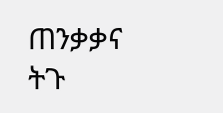ጠንቃቃና ትጉ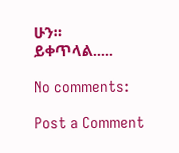ሁን።
ይቀጥላል.....

No comments:

Post a Comment